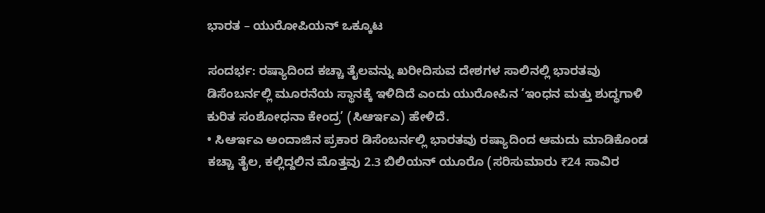ಭಾರತ – ಯುರೋಪಿಯನ್ ಒಕ್ಕೂಟ

ಸಂದರ್ಭ: ರಷ್ಯಾದಿಂದ ಕಚ್ಚಾ ತೈಲವನ್ನು ಖರೀದಿಸುವ ದೇಶಗಳ ಸಾಲಿನಲ್ಲಿ ಭಾರತವು ಡಿಸೆಂಬರ್ನಲ್ಲಿ ಮೂರನೆಯ ಸ್ಥಾನಕ್ಕೆ ಇಳಿದಿದೆ ಎಂದು ಯುರೋಪಿನ ‘ಇಂಧನ ಮತ್ತು ಶುದ್ಧಗಾಳಿ ಕುರಿತ ಸಂಶೋಧನಾ ಕೇಂದ್ರ’ (ಸಿಆರ್ಇಎ) ಹೇಳಿದೆ.
• ಸಿಆರ್ಇಎ ಅಂದಾಜಿನ ಪ್ರಕಾರ ಡಿಸೆಂಬರ್ನಲ್ಲಿ ಭಾರತವು ರಷ್ಯಾದಿಂದ ಆಮದು ಮಾಡಿಕೊಂಡ ಕಚ್ಚಾ ತೈಲ, ಕಲ್ಲಿದ್ದಲಿನ ಮೊತ್ತವು 2.3 ಬಿಲಿಯನ್ ಯೂರೊ (ಸರಿಸುಮಾರು ₹24 ಸಾವಿರ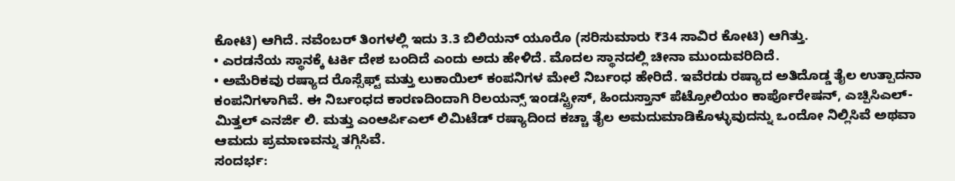ಕೋಟಿ) ಆಗಿದೆ. ನವೆಂಬರ್ ತಿಂಗಳಲ್ಲಿ ಇದು 3.3 ಬಿಲಿಯನ್ ಯೂರೊ (ಸರಿಸುಮಾರು ₹34 ಸಾವಿರ ಕೋಟಿ) ಆಗಿತ್ತು.
• ಎರಡನೆಯ ಸ್ಥಾನಕ್ಕೆ ಟರ್ಕಿ ದೇಶ ಬಂದಿದೆ ಎಂದು ಅದು ಹೇಳಿದೆ. ಮೊದಲ ಸ್ಥಾನದಲ್ಲಿ ಚೀನಾ ಮುಂದುವರಿದಿದೆ.
• ಅಮೆರಿಕವು ರಷ್ಯಾದ ರೊಸ್ಸೆಫ್ಟ್ ಮತ್ತು ಲುಕಾಯಿಲ್ ಕಂಪನಿಗಳ ಮೇಲೆ ನಿರ್ಬಂಧ ಹೇರಿದೆ. ಇವೆರಡು ರಷ್ಯಾದ ಅತಿದೊಡ್ಡ ತೈಲ ಉತ್ಪಾದನಾ ಕಂಪನಿಗಳಾಗಿವೆ. ಈ ನಿರ್ಬಂಧದ ಕಾರಣದಿಂದಾಗಿ ರಿಲಯನ್ಸ್ ಇಂಡಸ್ಟ್ರೀಸ್, ಹಿಂದುಸ್ತಾನ್ ಪೆಟ್ರೋಲಿಯಂ ಕಾರ್ಪೊರೇಷನ್, ಎಚ್ಪಿಸಿಎಲ್-ಮಿತ್ತಲ್ ಎನರ್ಜಿ ಲಿ. ಮತ್ತು ಎಂಆರ್ಪಿಎಲ್ ಲಿಮಿಟೆಡ್ ರಷ್ಯಾದಿಂದ ಕಚ್ಚಾ ತೈಲ ಅಮದುಮಾಡಿಕೊಳ್ಳುವುದನ್ನು ಒಂದೋ ನಿಲ್ಲಿಸಿವೆ ಅಥವಾ ಆಮದು ಪ್ರಮಾಣವನ್ನು ತಗ್ಗಿಸಿವೆ.
ಸಂದರ್ಭ: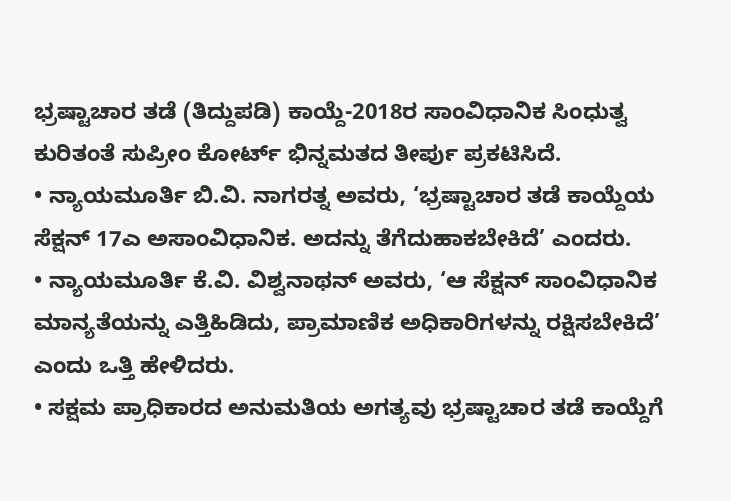ಭ್ರಷ್ಟಾಚಾರ ತಡೆ (ತಿದ್ದುಪಡಿ) ಕಾಯ್ದೆ-2018ರ ಸಾಂವಿಧಾನಿಕ ಸಿಂಧುತ್ವ ಕುರಿತಂತೆ ಸುಪ್ರೀಂ ಕೋರ್ಟ್ ಭಿನ್ನಮತದ ತೀರ್ಪು ಪ್ರಕಟಿಸಿದೆ.
• ನ್ಯಾಯಮೂರ್ತಿ ಬಿ.ವಿ. ನಾಗರತ್ನ ಅವರು, ‘ಭ್ರಷ್ಟಾಚಾರ ತಡೆ ಕಾಯ್ದೆಯ ಸೆಕ್ಷನ್ 17ಎ ಅಸಾಂವಿಧಾನಿಕ. ಅದನ್ನು ತೆಗೆದುಹಾಕಬೇಕಿದೆ’ ಎಂದರು.
• ನ್ಯಾಯಮೂರ್ತಿ ಕೆ.ವಿ. ವಿಶ್ವನಾಥನ್ ಅವರು, ‘ಆ ಸೆಕ್ಷನ್ ಸಾಂವಿಧಾನಿಕ ಮಾನ್ಯತೆಯನ್ನು ಎತ್ತಿಹಿಡಿದು, ಪ್ರಾಮಾಣಿಕ ಅಧಿಕಾರಿಗಳನ್ನು ರಕ್ಷಿಸಬೇಕಿದೆ’ ಎಂದು ಒತ್ತಿ ಹೇಳಿದರು.
• ಸಕ್ಷಮ ಪ್ರಾಧಿಕಾರದ ಅನುಮತಿಯ ಅಗತ್ಯವು ಭ್ರಷ್ಟಾಚಾರ ತಡೆ ಕಾಯ್ದೆಗೆ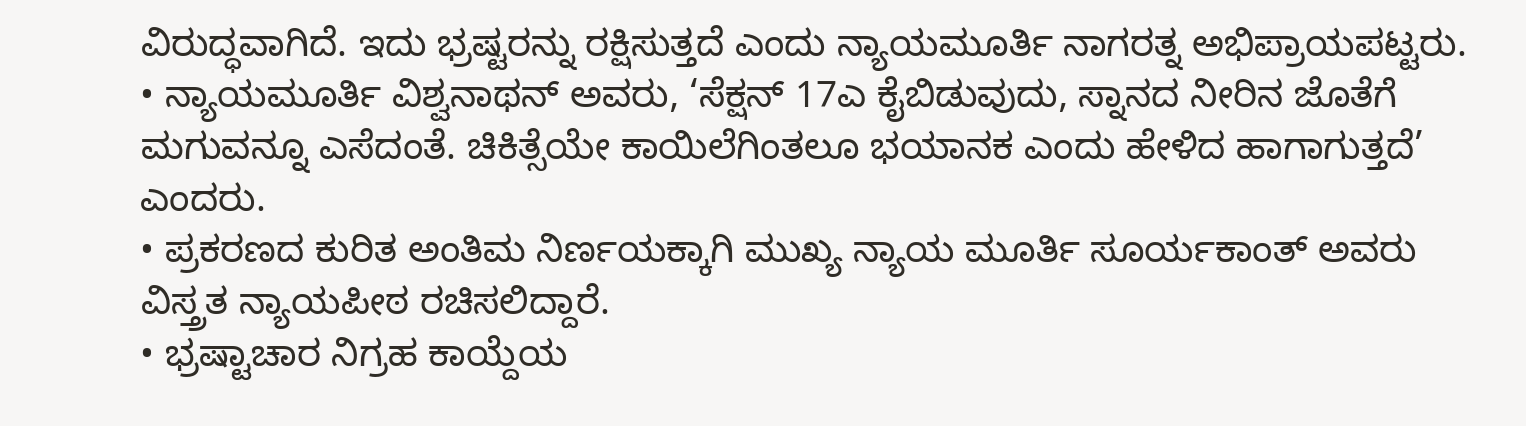ವಿರುದ್ಧವಾಗಿದೆ. ಇದು ಭ್ರಷ್ಟರನ್ನು ರಕ್ಷಿಸುತ್ತದೆ ಎಂದು ನ್ಯಾಯಮೂರ್ತಿ ನಾಗರತ್ನ ಅಭಿಪ್ರಾಯಪಟ್ಟರು.
• ನ್ಯಾಯಮೂರ್ತಿ ವಿಶ್ವನಾಥನ್ ಅವರು, ‘ಸೆಕ್ಷನ್ 17ಎ ಕೈಬಿಡುವುದು, ಸ್ನಾನದ ನೀರಿನ ಜೊತೆಗೆ ಮಗುವನ್ನೂ ಎಸೆದಂತೆ. ಚಿಕಿತ್ಸೆಯೇ ಕಾಯಿಲೆಗಿಂತಲೂ ಭಯಾನಕ ಎಂದು ಹೇಳಿದ ಹಾಗಾಗುತ್ತದೆ’ ಎಂದರು.
• ಪ್ರಕರಣದ ಕುರಿತ ಅಂತಿಮ ನಿರ್ಣಯಕ್ಕಾಗಿ ಮುಖ್ಯ ನ್ಯಾಯ ಮೂರ್ತಿ ಸೂರ್ಯಕಾಂತ್ ಅವರು ವಿಸ್ತ್ರತ ನ್ಯಾಯಪೀಠ ರಚಿಸಲಿದ್ದಾರೆ.
• ಭ್ರಷ್ಟಾಚಾರ ನಿಗ್ರಹ ಕಾಯ್ದೆಯ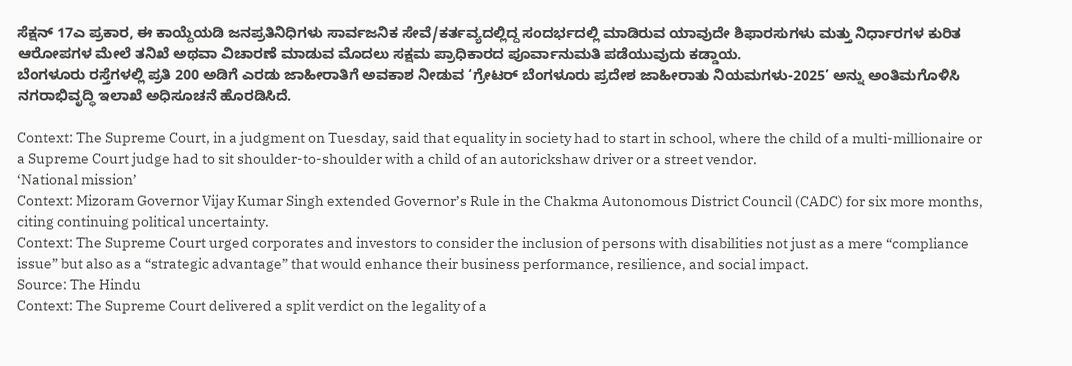ಸೆಕ್ಷನ್ 17ಎ ಪ್ರಕಾರ, ಈ ಕಾಯ್ದೆಯಡಿ ಜನಪ್ರತಿನಿಧಿಗಳು ಸಾರ್ವಜನಿಕ ಸೇವೆ/ಕರ್ತವ್ಯದಲ್ಲಿದ್ದ ಸಂದರ್ಭದಲ್ಲಿ ಮಾಡಿರುವ ಯಾವುದೇ ಶಿಫಾರಸುಗಳು ಮತ್ತು ನಿರ್ಧಾರಗಳ ಕುರಿತ ಆರೋಪಗಳ ಮೇಲೆ ತನಿಖೆ ಅಥವಾ ವಿಚಾರಣೆ ಮಾಡುವ ಮೊದಲು ಸಕ್ಷಮ ಪ್ರಾಧಿಕಾರದ ಪೂರ್ವಾನುಮತಿ ಪಡೆಯುವುದು ಕಡ್ಡಾಯ.
ಬೆಂಗಳೂರು ರಸ್ತೆಗಳಲ್ಲಿ ಪ್ರತಿ 200 ಅಡಿಗೆ ಎರಡು ಜಾಹೀರಾತಿಗೆ ಅವಕಾಶ ನೀಡುವ ‘ಗ್ರೇಟರ್ ಬೆಂಗಳೂರು ಪ್ರದೇಶ ಜಾಹೀರಾತು ನಿಯಮಗಳು-2025’ ಅನ್ನು ಅಂತಿಮಗೊಳಿಸಿ ನಗರಾಭಿವೃದ್ಧಿ ಇಲಾಖೆ ಅಧಿಸೂಚನೆ ಹೊರಡಿಸಿದೆ.

Context: The Supreme Court, in a judgment on Tuesday, said that equality in society had to start in school, where the child of a multi-millionaire or a Supreme Court judge had to sit shoulder-to-shoulder with a child of an autorickshaw driver or a street vendor.
‘National mission’
Context: Mizoram Governor Vijay Kumar Singh extended Governor’s Rule in the Chakma Autonomous District Council (CADC) for six more months, citing continuing political uncertainty.
Context: The Supreme Court urged corporates and investors to consider the inclusion of persons with disabilities not just as a mere “compliance issue” but also as a “strategic advantage” that would enhance their business performance, resilience, and social impact.
Source: The Hindu
Context: The Supreme Court delivered a split verdict on the legality of a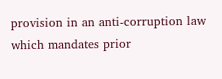provision in an anti-corruption law which mandates prior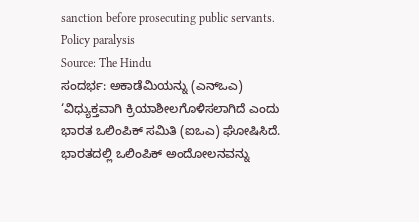sanction before prosecuting public servants.
Policy paralysis
Source: The Hindu
ಸಂದರ್ಭ: ಅಕಾಡೆಮಿಯನ್ನು (ಎನ್ಒಎ) ‘ವಿಧ್ಯುಕ್ತವಾಗಿ ಕ್ರಿಯಾಶೀಲಗೊಳಿಸಲಾಗಿದೆ ಎಂದು ಭಾರತ ಒಲಿಂಪಿಕ್ ಸಮಿತಿ (ಐಒಎ) ಘೋಷಿಸಿದೆ. ಭಾರತದಲ್ಲಿ ಒಲಿಂಪಿಕ್ ಅಂದೋಲನವನ್ನು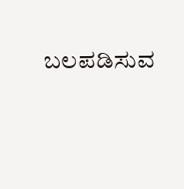ಬಲಪಡಿಸುವ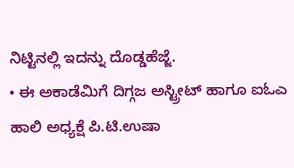ನಿಟ್ಟಿನಲ್ಲಿ ಇದನ್ನು ದೊಡ್ಡಹೆಜ್ಜೆ.
• ಈ ಅಕಾಡೆಮಿಗೆ ದಿಗ್ಗಜ ಅಸ್ಟ್ರೀಟ್ ಹಾಗೂ ಐಓಎ ಹಾಲಿ ಅಧ್ಯಕ್ಷೆ ಪಿ.ಟಿ.ಉಷಾ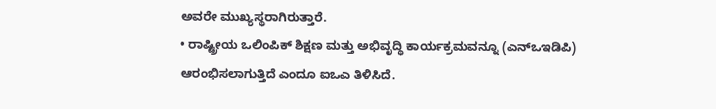ಅವರೇ ಮುಖ್ಯಸ್ಥರಾಗಿರುತ್ತಾರೆ.
• ರಾಷ್ಟ್ರೀಯ ಒಲಿಂಪಿಕ್ ಶಿಕ್ಷಣ ಮತ್ತು ಅಭಿವೃದ್ಧಿ ಕಾರ್ಯಕ್ರಮವನ್ನೂ (ಎನ್ಒಇಡಿಪಿ) ಆರಂಭಿಸಲಾಗುತ್ತಿದೆ ಎಂದೂ ಐಒಎ ತಿಳಿಸಿದೆ.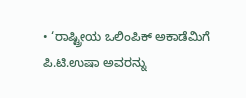• ‘ರಾಷ್ಟ್ರೀಯ ಒಲಿಂಪಿಕ್ ಅಕಾಡೆಮಿಗೆ ಪಿ.ಟಿ.ಉಷಾ ಅವರನ್ನು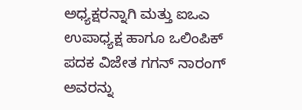ಅಧ್ಯಕ್ಷರನ್ನಾಗಿ ಮತ್ತು ಐಒಎ ಉಪಾಧ್ಯಕ್ಷ ಹಾಗೂ ಒಲಿಂಪಿಕ್ ಪದಕ ವಿಜೇತ ಗಗನ್ ನಾರಂಗ್ ಅವರನ್ನು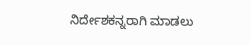ನಿರ್ದೇಶಕನ್ನರಾಗಿ ಮಾಡಲು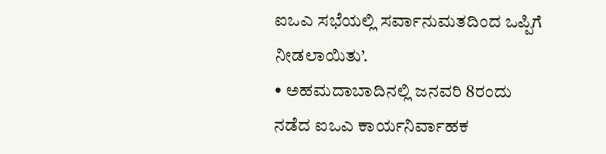ಐಒಎ ಸಭೆಯಲ್ಲಿ ಸರ್ವಾನುಮತದಿಂದ ಒಪ್ಪಿಗೆ ನೀಡಲಾಯಿತು’.
• ಅಹಮದಾಬಾದಿನಲ್ಲಿ ಜನವರಿ 8ರಂದು ನಡೆದ ಐಒಎ ಕಾರ್ಯನಿರ್ವಾಹಕ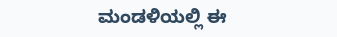ಮಂಡಳಿಯಲ್ಲಿ ಈ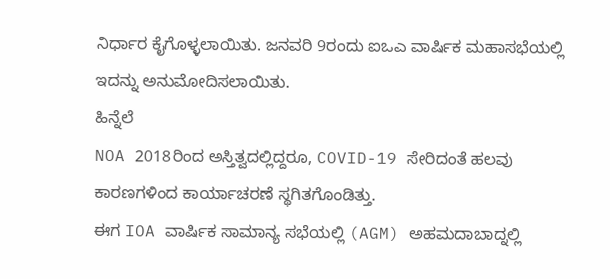ನಿರ್ಧಾರ ಕೈಗೊಳ್ಳಲಾಯಿತು. ಜನವರಿ 9ರಂದು ಐಒಎ ವಾರ್ಷಿಕ ಮಹಾಸಭೆಯಲ್ಲಿ ಇದನ್ನು ಅನುಮೋದಿಸಲಾಯಿತು.
ಹಿನ್ನೆಲೆ
NOA 2018ರಿಂದ ಅಸ್ತಿತ್ವದಲ್ಲಿದ್ದರೂ, COVID-19 ಸೇರಿದಂತೆ ಹಲವು ಕಾರಣಗಳಿಂದ ಕಾರ್ಯಾಚರಣೆ ಸ್ಥಗಿತಗೊಂಡಿತ್ತು.
ಈಗ IOA ವಾರ್ಷಿಕ ಸಾಮಾನ್ಯ ಸಭೆಯಲ್ಲಿ (AGM) ಅಹಮದಾಬಾದ್ನಲ್ಲಿ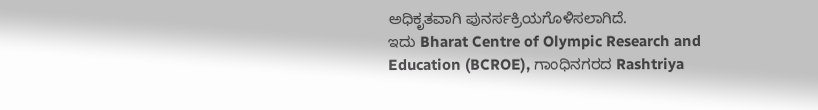ಅಧಿಕೃತವಾಗಿ ಪುನರ್ಸಕ್ರಿಯಗೊಳಿಸಲಾಗಿದೆ.
ಇದು Bharat Centre of Olympic Research and Education (BCROE), ಗಾಂಧಿನಗರದ Rashtriya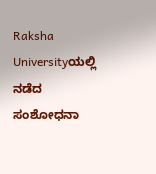Raksha Universityಯಲ್ಲಿ ನಡೆದ ಸಂಶೋಧನಾ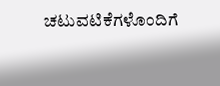ಚಟುವಟಿಕೆಗಳೊಂದಿಗೆ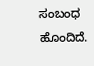ಸಂಬಂಧ ಹೊಂದಿದೆ.